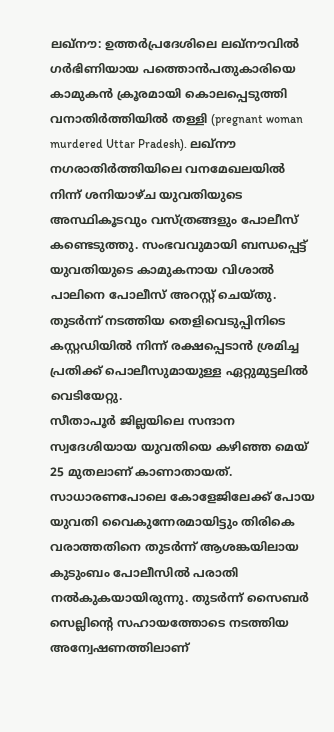ലഖ്നൗ: ഉത്തർപ്രദേശിലെ ലഖ്നൗവിൽ ഗർഭിണിയായ പത്തൊൻപതുകാരിയെ കാമുകൻ ക്രൂരമായി കൊലപ്പെടുത്തി വനാതിർത്തിയിൽ തള്ളി (pregnant woman murdered Uttar Pradesh). ലഖ്നൗ നഗരാതിർത്തിയിലെ വനമേഖലയിൽ നിന്ന് ശനിയാഴ്ച യുവതിയുടെ അസ്ഥികൂടവും വസ്ത്രങ്ങളും പോലീസ് കണ്ടെടുത്തു. സംഭവവുമായി ബന്ധപ്പെട്ട് യുവതിയുടെ കാമുകനായ വിശാൽ പാലിനെ പോലീസ് അറസ്റ്റ് ചെയ്തു. തുടർന്ന് നടത്തിയ തെളിവെടുപ്പിനിടെ കസ്റ്റഡിയിൽ നിന്ന് രക്ഷപ്പെടാൻ ശ്രമിച്ച പ്രതിക്ക് പൊലീസുമായുള്ള ഏറ്റുമുട്ടലിൽ വെടിയേറ്റു.
സീതാപൂർ ജില്ലയിലെ സന്ദാന സ്വദേശിയായ യുവതിയെ കഴിഞ്ഞ മെയ് 25 മുതലാണ് കാണാതായത്. സാധാരണപോലെ കോളേജിലേക്ക് പോയ യുവതി വൈകുന്നേരമായിട്ടും തിരികെ വരാത്തതിനെ തുടർന്ന് ആശങ്കയിലായ കുടുംബം പോലീസിൽ പരാതി നൽകുകയായിരുന്നു. തുടർന്ന് സൈബർ സെല്ലിന്റെ സഹായത്തോടെ നടത്തിയ അന്വേഷണത്തിലാണ്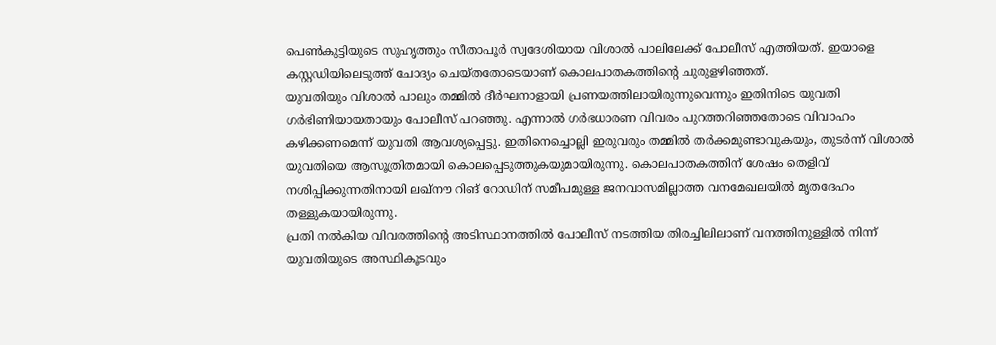പെൺകുട്ടിയുടെ സുഹൃത്തും സീതാപൂർ സ്വദേശിയായ വിശാൽ പാലിലേക്ക് പോലീസ് എത്തിയത്. ഇയാളെ കസ്റ്റഡിയിലെടുത്ത് ചോദ്യം ചെയ്തതോടെയാണ് കൊലപാതകത്തിന്റെ ചുരുളഴിഞ്ഞത്.
യുവതിയും വിശാൽ പാലും തമ്മിൽ ദീർഘനാളായി പ്രണയത്തിലായിരുന്നുവെന്നും ഇതിനിടെ യുവതി ഗർഭിണിയായതായും പോലീസ് പറഞ്ഞു. എന്നാൽ ഗർഭധാരണ വിവരം പുറത്തറിഞ്ഞതോടെ വിവാഹം കഴിക്കണമെന്ന് യുവതി ആവശ്യപ്പെട്ടു. ഇതിനെച്ചൊല്ലി ഇരുവരും തമ്മിൽ തർക്കമുണ്ടാവുകയും, തുടർന്ന് വിശാൽ യുവതിയെ ആസൂത്രിതമായി കൊലപ്പെടുത്തുകയുമായിരുന്നു. കൊലപാതകത്തിന് ശേഷം തെളിവ് നശിപ്പിക്കുന്നതിനായി ലഖ്നൗ റിങ് റോഡിന് സമീപമുള്ള ജനവാസമില്ലാത്ത വനമേഖലയിൽ മൃതദേഹം തള്ളുകയായിരുന്നു.
പ്രതി നൽകിയ വിവരത്തിന്റെ അടിസ്ഥാനത്തിൽ പോലീസ് നടത്തിയ തിരച്ചിലിലാണ് വനത്തിനുള്ളിൽ നിന്ന് യുവതിയുടെ അസ്ഥികൂടവും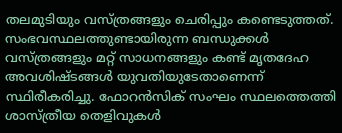തലമുടിയും വസ്ത്രങ്ങളും ചെരിപ്പും കണ്ടെടുത്തത്. സംഭവസ്ഥലത്തുണ്ടായിരുന്ന ബന്ധുക്കൾ വസ്ത്രങ്ങളും മറ്റ് സാധനങ്ങളും കണ്ട് മൃതദേഹ അവശിഷ്ടങ്ങൾ യുവതിയുടേതാണെന്ന് സ്ഥിരീകരിച്ചു. ഫോറൻസിക് സംഘം സ്ഥലത്തെത്തി ശാസ്ത്രീയ തെളിവുകൾ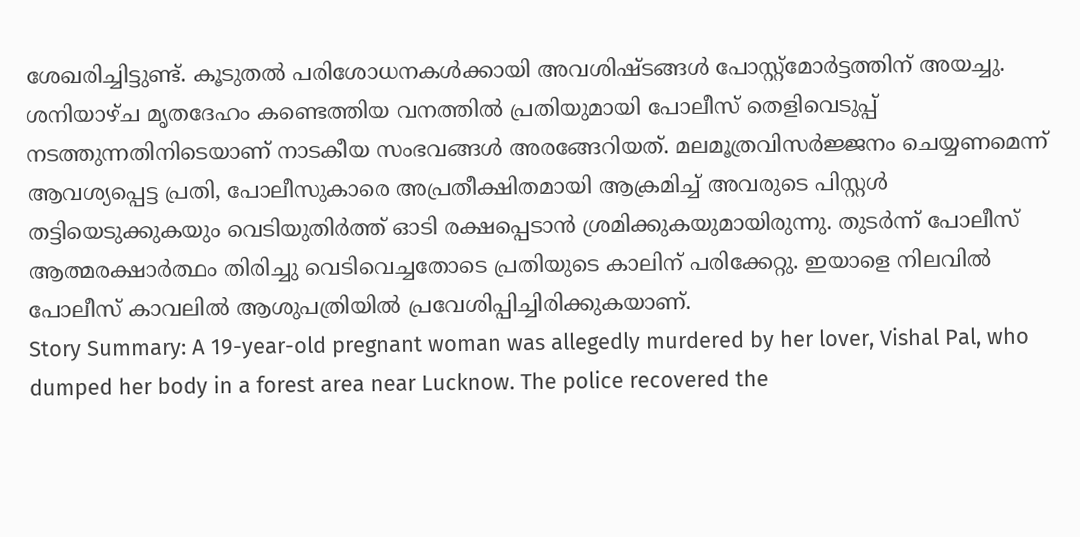ശേഖരിച്ചിട്ടുണ്ട്. കൂടുതൽ പരിശോധനകൾക്കായി അവശിഷ്ടങ്ങൾ പോസ്റ്റ്മോർട്ടത്തിന് അയച്ചു.
ശനിയാഴ്ച മൃതദേഹം കണ്ടെത്തിയ വനത്തിൽ പ്രതിയുമായി പോലീസ് തെളിവെടുപ്പ് നടത്തുന്നതിനിടെയാണ് നാടകീയ സംഭവങ്ങൾ അരങ്ങേറിയത്. മലമൂത്രവിസർജ്ജനം ചെയ്യണമെന്ന് ആവശ്യപ്പെട്ട പ്രതി, പോലീസുകാരെ അപ്രതീക്ഷിതമായി ആക്രമിച്ച് അവരുടെ പിസ്റ്റൾ തട്ടിയെടുക്കുകയും വെടിയുതിർത്ത് ഓടി രക്ഷപ്പെടാൻ ശ്രമിക്കുകയുമായിരുന്നു. തുടർന്ന് പോലീസ് ആത്മരക്ഷാർത്ഥം തിരിച്ചു വെടിവെച്ചതോടെ പ്രതിയുടെ കാലിന് പരിക്കേറ്റു. ഇയാളെ നിലവിൽ പോലീസ് കാവലിൽ ആശുപത്രിയിൽ പ്രവേശിപ്പിച്ചിരിക്കുകയാണ്.
Story Summary: A 19-year-old pregnant woman was allegedly murdered by her lover, Vishal Pal, who dumped her body in a forest area near Lucknow. The police recovered the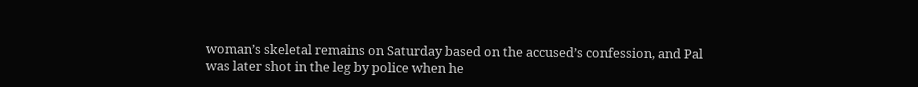woman’s skeletal remains on Saturday based on the accused’s confession, and Pal was later shot in the leg by police when he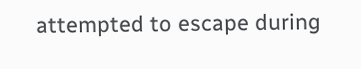attempted to escape during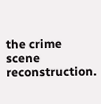the crime scene reconstruction.